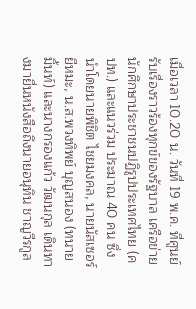เมื่อเวลา 10.20 น. วันที่ 19 พ.ค. ที่ศูนย์รับเรื่องราวร้องทุกข์ของรัฐบาล เครือข่ายนักศึกษาประชาชนปฏิรูปประเทศไทย (คปท.) และแนวร่วม ประมาณ 40 คน ซึ่งนำโดยนายพิชิต ไชยมงคล, นายนัสเซอร์ ยีหมะ, น.ส.พวงทิพย์ บุญสนอง (ทนายมิ้นท์) และนางกรองแก้ว วัฒนกุล เดินทางมายื่นหนังสือถึงนายอนุทิน ชาญวีรกูล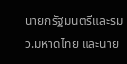นายกรัฐมนตรีและรมว.มหาดไทย และนาย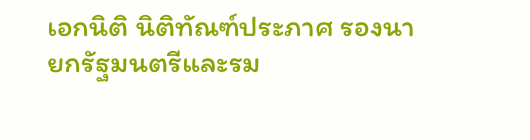เอกนิติ นิติทัณฑ์ประภาศ รองนายกรัฐมนตรีและรม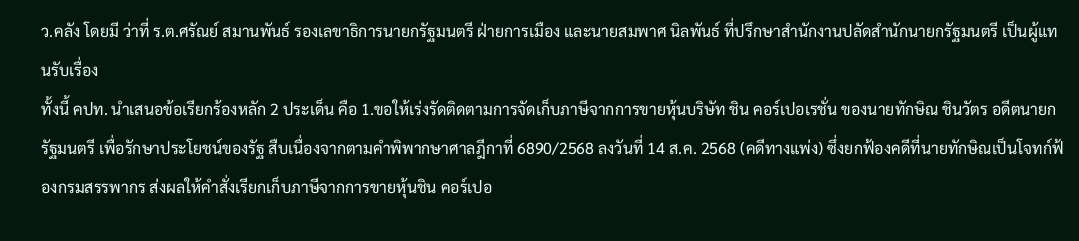ว.คลัง โดยมี ว่าที่ ร.ต.ศรัณย์ สมานพันธ์ รองเลขาธิการนายกรัฐมนตรี ฝ่ายการเมือง และนายสมพาศ นิลพันธ์ ที่ปรึกษาสำนักงานปลัดสำนักนายกรัฐมนตรี เป็นผู้แทนรับเรื่อง
ทั้งนี้ คปท. นำเสนอข้อเรียกร้องหลัก 2 ประเด็น คือ 1.ขอให้เร่งรัดติดตามการจัดเก็บภาษีจากการขายหุ้นบริษัท ชิน คอร์เปอเรชั่น ของนายทักษิณ ชินวัตร อดีตนายกรัฐมนตรี เพื่อรักษาประโยชน์ของรัฐ สืบเนื่องจากตามคำพิพากษาศาลฎีกาที่ 6890/2568 ลงวันที่ 14 ส.ค. 2568 (คดีทางแพ่ง) ซึ่งยกฟ้องคดีที่นายทักษิณเป็นโจทก์ฟ้องกรมสรรพากร ส่งผลให้คำสั่งเรียกเก็บภาษีจากการขายหุ้นชิน คอร์เปอ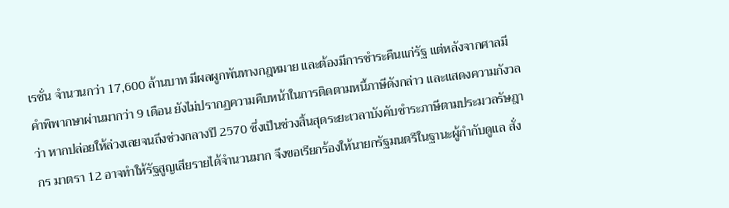เรชั่น จำนวนกว่า 17,600 ล้านบาท มีผลผูกพันทางกฎหมาย และต้องมีการชำระคืนแก่รัฐ แต่หลังจากศาลมีคำพิพากษาผ่านมากว่า 9 เดือน ยังไม่ปรากฏความคืบหน้าในการติดตามหนี้ภาษีดังกล่าว และแสดงความกังวลว่า หากปล่อยให้ล่วงเลยจนถึงช่วงกลางปี 2570 ซึ่งเป็นช่วงสิ้นสุดระยะเวลาบังคับชำระภาษีตามประมวลรัษฎากร มาตรา 12 อาจทำให้รัฐสูญเสียรายได้จำนวนมาก จึงขอเรียกร้องให้นายกรัฐมนตรีในฐานะผู้กำกับดูแล สั่ง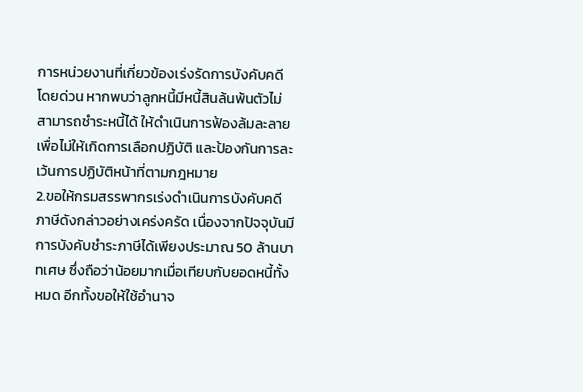การหน่วยงานที่เกี่ยวข้องเร่งรัดการบังคับคดีโดยด่วน หากพบว่าลูกหนี้มีหนี้สินล้นพ้นตัวไม่สามารถชำระหนี้ได้ ให้ดำเนินการฟ้องล้มละลาย เพื่อไม่ให้เกิดการเลือกปฏิบัติ และป้องกันการละเว้นการปฏิบัติหน้าที่ตามกฎหมาย
2.ขอให้กรมสรรพากรเร่งดำเนินการบังคับคดีภาษีดังกล่าวอย่างเคร่งครัด เนื่องจากปัจจุบันมีการบังคับชำระภาษีได้เพียงประมาณ 50 ล้านบาทเศษ ซึ่งถือว่าน้อยมากเมื่อเทียบกับยอดหนี้ทั้งหมด อีกทั้งขอให้ใช้อำนาจ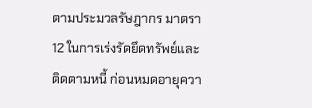ตามประมวลรัษฎากร มาตรา 12 ในการเร่งรัดยึดทรัพย์และติดตามหนี้ ก่อนหมดอายุควา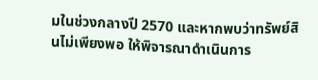มในช่วงกลางปี 2570 และหากพบว่าทรัพย์สินไม่เพียงพอ ให้พิจารณาดำเนินการ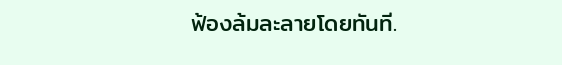ฟ้องล้มละลายโดยทันที.